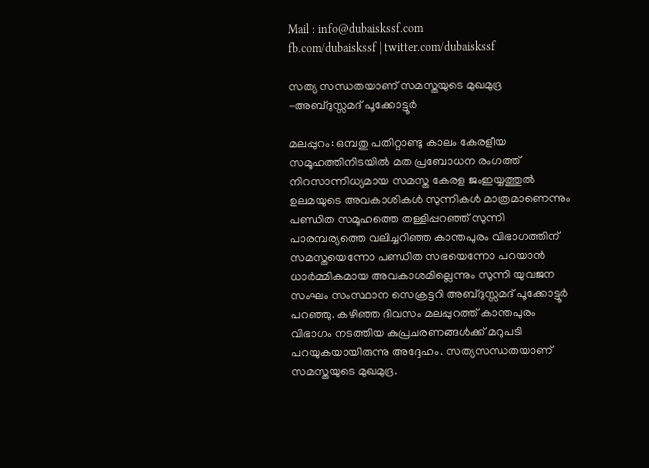Mail : info@dubaiskssf.com
fb.com/dubaiskssf | twitter.com/dubaiskssf

സത്യ സന്ധതയാണ് സമസ്തയുടെ മുഖമുദ്ര -അബ്ദുസ്സമദ് പൂക്കോട്ടൂര്‍

മലപ്പുറം: ഒമ്പതു പതിറ്റാണ്ടു കാലം കേരളീയ സമൂഹത്തിനിടയില്‍ മത പ്രബോധന രംഗത്ത് നിറസാന്നിധ്യമായ സമസ്ത കേരള ജംഇയ്യത്തുല്‍ ഉലമയുടെ അവകാശികള്‍ സുന്നികള്‍ മാത്രമാണെന്നും പണ്ഡിത സമൂഹത്തെ തള്ളിപ്പറഞ്ഞ് സുന്നി പാരമ്പര്യത്തെ വലിച്ചറിഞ്ഞ കാന്തപുരം വിഭാഗത്തിന് സമസ്തയെന്നോ പണ്ഡിത സഭയെന്നോ പറയാന്‍ ധാര്‍മ്മികമായ അവകാശമില്ലെന്നും സുന്നി യുവജന സംഘം സംസ്ഥാന സെക്രട്ടറി അബ്ദുസ്സമദ് പൂക്കോട്ടൂര്‍ പറഞ്ഞു. കഴിഞ്ഞ ദിവസം മലപ്പുറത്ത് കാന്തപുരം വിഭാഗം നടത്തിയ കുപ്രചരണങ്ങള്‍ക്ക് മറുപടി പറയുകയായിരുന്നു അദ്ദേഹം. സത്യസന്ധതയാണ് സമസ്തയുടെ മുഖമുദ്ര.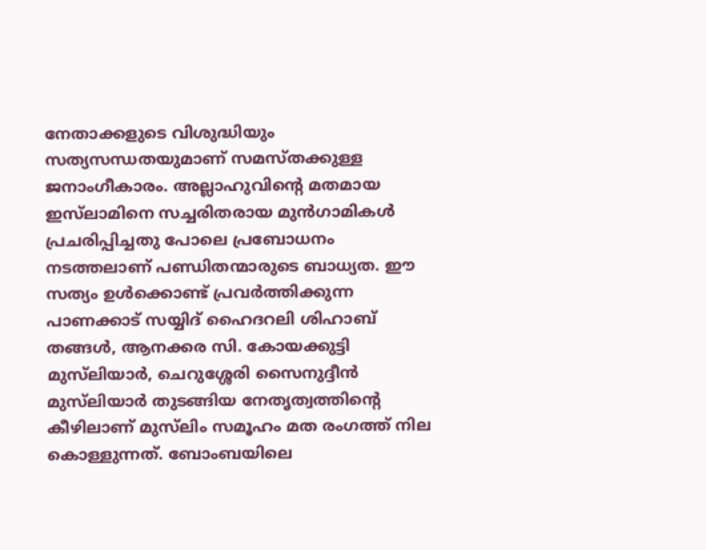നേതാക്കളുടെ വിശുദ്ധിയും സത്യസന്ധതയുമാണ് സമസ്തക്കുള്ള ജനാംഗീകാരം. അല്ലാഹുവിന്റെ മതമായ ഇസ്‌ലാമിനെ സച്ചരിതരായ മുന്‍ഗാമികള്‍ പ്രചരിപ്പിച്ചതു പോലെ പ്രബോധനം നടത്തലാണ് പണ്ഡിതന്മാരുടെ ബാധ്യത. ഈ സത്യം ഉള്‍ക്കൊണ്ട് പ്രവര്‍ത്തിക്കുന്ന പാണക്കാട് സയ്യിദ് ഹൈദറലി ശിഹാബ് തങ്ങള്‍, ആനക്കര സി. കോയക്കുട്ടി മുസ്‌ലിയാര്‍, ചെറുശ്ശേരി സൈനുദ്ദീന്‍ മുസ്‌ലിയാര്‍ തുടങ്ങിയ നേതൃത്വത്തിന്റെ കീഴിലാണ് മുസ്‌ലിം സമൂഹം മത രംഗത്ത് നില കൊള്ളുന്നത്. ബോംബയിലെ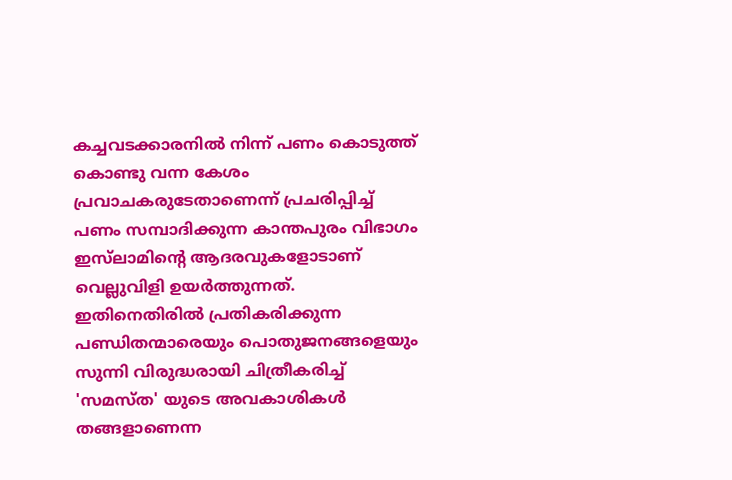കച്ചവടക്കാരനില്‍ നിന്ന് പണം കൊടുത്ത് കൊണ്ടു വന്ന കേശം പ്രവാചകരുടേതാണെന്ന് പ്രചരിപ്പിച്ച് പണം സമ്പാദിക്കുന്ന കാന്തപുരം വിഭാഗം ഇസ്‌ലാമിന്റെ ആദരവുകളോടാണ് വെല്ലുവിളി ഉയര്‍ത്തുന്നത്. ഇതിനെതിരില്‍ പ്രതികരിക്കുന്ന പണ്ഡിതന്മാരെയും പൊതുജനങ്ങളെയും സുന്നി വിരുദ്ധരായി ചിത്രീകരിച്ച് 'സമസ്ത' യുടെ അവകാശികള്‍ തങ്ങളാണെന്ന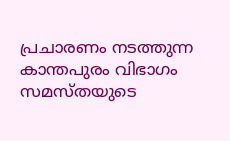പ്രചാരണം നടത്തുന്ന കാന്തപുരം വിഭാഗം സമസ്തയുടെ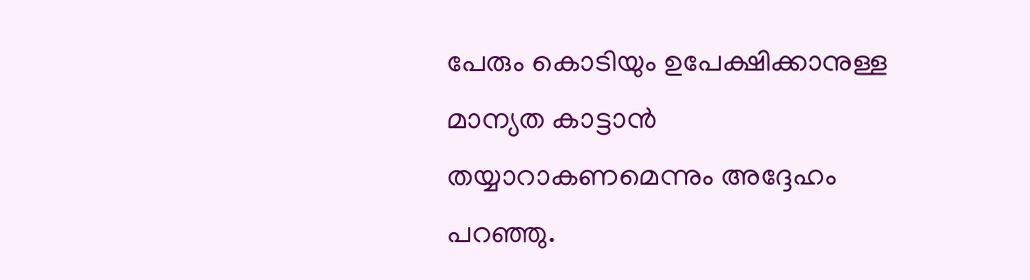പേരും കൊടിയും ഉപേക്ഷിക്കാനുള്ള മാന്യത കാട്ടാന്‍ തയ്യാറാകണമെന്നും അദ്ദേഹം പറഞ്ഞു.